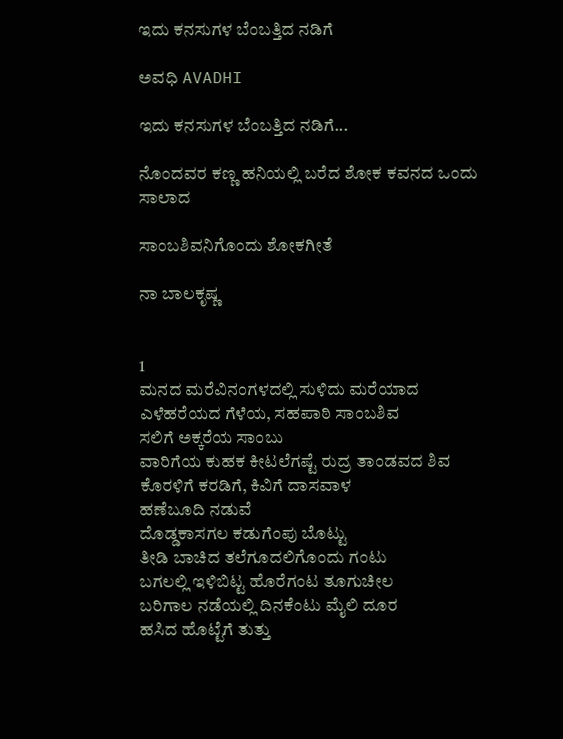ಇದು ಕನಸುಗಳ ಬೆಂಬತ್ತಿದ ನಡಿಗೆ‍

ಅವಧಿ AVADHI

ಇದು ಕನಸುಗಳ ಬೆಂಬತ್ತಿದ ನಡಿಗೆ...

ನೊಂದವರ ಕಣ್ಣ ಹನಿಯಲ್ಲಿ ಬರೆದ ಶೋಕ ಕವನದ ಒಂದು ಸಾಲಾದ

ಸಾಂಬಶಿವನಿಗೊಂದು ಶೋಕಗೀತೆ

ನಾ ಬಾಲಕೃಷ್ಣ


1
ಮನದ ಮರೆವಿನಂಗಳದಲ್ಲಿ ಸುಳಿದು ಮರೆಯಾದ
ಎಳೆಹರೆಯದ ಗೆಳೆಯ, ಸಹಪಾಠಿ ಸಾಂಬಶಿವ
ಸಲಿಗೆ ಅಕ್ಕರೆಯ ಸಾಂಬು
ವಾರಿಗೆಯ ಕುಹಕ ಕೀಟಲೆಗಷ್ಟೆ ರುದ್ರ ತಾಂಡವದ ಶಿವ
ಕೊರಳಿಗೆ ಕರಡಿಗೆ, ಕಿವಿಗೆ ದಾಸವಾಳ
ಹಣೆಬೂದಿ ನಡುವೆ
ದೊಡ್ಡಕಾಸಗಲ ಕಡುಗೆಂಪು ಬೊಟ್ಟು
ತೀಡಿ ಬಾಚಿದ ತಲೆಗೂದಲಿಗೊಂದು ಗಂಟು
ಬಗಲಲ್ಲಿ ಇಳಿಬಿಟ್ಟ ಹೊರೆಗಂಟ ತೂಗುಚೀಲ
ಬರಿಗಾಲ ನಡೆಯಲ್ಲಿ ದಿನಕೆಂಟು ಮೈಲಿ ದೂರ
ಹಸಿದ ಹೊಟ್ಟೆಗೆ ತುತ್ತು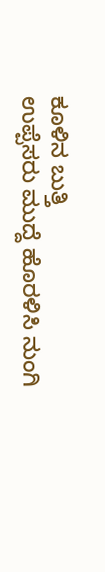ಕೂಳಿನ ಬುತ್ತಿ
ಉಪ್ಪೆಸರು ಮುದ್ದೆ ಹೊರಳಿಸಿ ನುಂಗಿ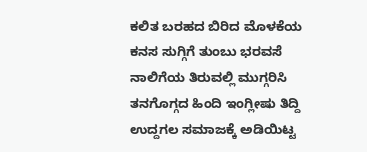ಕಲಿತ ಬರಹದ ಬಿರಿದ ಮೊಳಕೆಯ
ಕನಸ ಸುಗ್ಗಿಗೆ ತುಂಬು ಭರವಸೆ
ನಾಲಿಗೆಯ ತಿರುವಲ್ಲಿ ಮುಗ್ಗರಿಸಿ
ತನಗೊಗ್ಗದ ಹಿಂದಿ ಇಂಗ್ಲೀಷು ತಿದ್ದಿ
ಉದ್ದಗಲ ಸಮಾಜಕ್ಕೆ ಅಡಿಯಿಟ್ಟ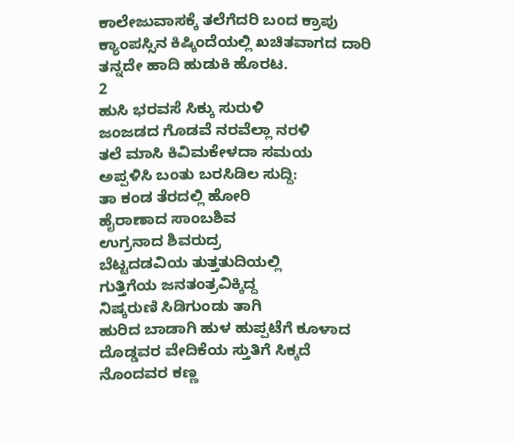ಕಾಲೇಜುವಾಸಕ್ಕೆ ತಲೆಗೆದರಿ ಬಂದ ಕ್ರಾಪು
ಕ್ಯಾಂಪಸ್ಸಿನ ಕಿಷ್ಕಿಂದೆಯಲ್ಲಿ ಖಚಿತವಾಗದ ದಾರಿ
ತನ್ನದೇ ಹಾದಿ ಹುಡುಕಿ ಹೊರಟ.
2
ಹುಸಿ ಭರವಸೆ ಸಿಕ್ಕು ಸುರುಳಿ
ಜಂಜಡದ ಗೊಡವೆ ನರವೆಲ್ಲಾ ನರಳಿ
ತಲೆ ಮಾಸಿ ಕಿವಿಮಕೇಳದಾ ಸಮಯ
ಅಪ್ಪಳಿಸಿ ಬಂತು ಬರಸಿಡಿಲ ಸುದ್ದಿ:
ತಾ ಕಂಡ ತೆರದಲ್ಲಿ ಹೋರಿ
ಹೈರಾಣಾದ ಸಾಂಬಶಿವ
ಉಗ್ರನಾದ ಶಿವರುದ್ರ
ಬೆಟ್ಟದಡವಿಯ ತುತ್ತತುದಿಯಲ್ಲಿ
ಗುತ್ತಿಗೆಯ ಜನತಂತ್ರವಿಕ್ಕಿದ್ದ
ನಿಷ್ಕರುಣಿ ಸಿಡಿಗುಂಡು ತಾಗಿ
ಹುರಿದ ಬಾಡಾಗಿ ಹುಳ ಹುಪ್ಪಟೆಗೆ ಕೂಳಾದ
ದೊಡ್ಡವರ ವೇದಿಕೆಯ ಸ್ತುತಿಗೆ ಸಿಕ್ಕದೆ
ನೊಂದವರ ಕಣ್ಣ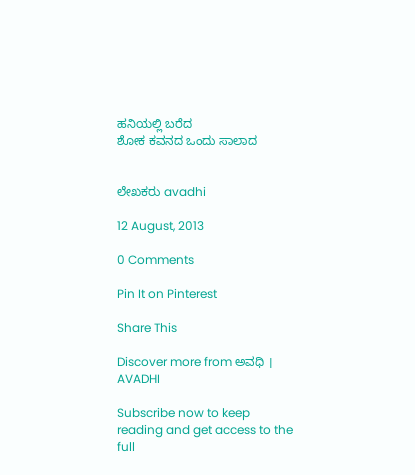ಹನಿಯಲ್ಲಿ ಬರೆದ
ಶೋಕ ಕವನದ ಒಂದು ಸಾಲಾದ


ಲೇಖಕರು avadhi

12 August, 2013

0 Comments

Pin It on Pinterest

Share This

Discover more from ಅವಧಿ । AVADHI

Subscribe now to keep reading and get access to the full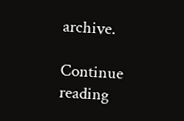archive.

Continue reading